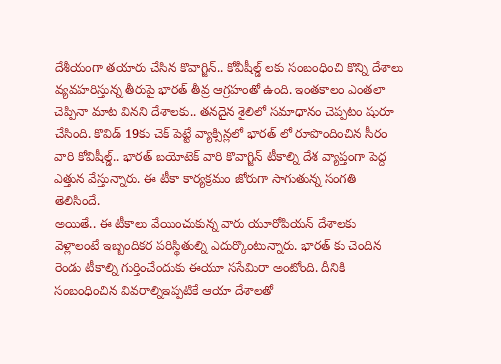దేశీయంగా తయారు చేసిన కొవాగ్జిన్.. కోవీషీల్డ్ లకు సంబంధించి కొన్ని దేశాలు వ్యవహరిస్తున్న తీరుపై భారత్ తీవ్ర ఆగ్రహంతో ఉంది. ఇంతకాలం ఎంతలా చెప్పినా మాట వినని దేశాలకు.. తనదైన శైలిలో సమాధానం చెప్పటం షురూ చేసింది. కొవిడ్ 19కు చెక్ పెట్టే వ్యాక్సిన్లలో భారత్ లో రూపొందించిన సీరం వారి కోవిషీల్డ్.. భారత్ బయోటెక్ వారి కొవాగ్జిన్ టీకాల్ని దేశ వ్యాప్తంగా పెద్ద ఎత్తున వేస్తున్నారు. ఈ టీకా కార్యక్రమం జోరుగా సాగుతున్న సంగతి తెలిసిందే.
అయితే.. ఈ టీకాలు వేయించుకున్న వారు యూరోపియన్ దేశాలకు వెళ్లాలంటే ఇబ్బందికర పరిస్థితుల్ని ఎదుర్కొంటున్నారు. భారత్ కు చెందిన రెండు టీకాల్ని గుర్తించేందుకు ఈయూ ససేమిరా అంటోంది. దీనికి సంబంధించిన వివరాల్నిఇప్పటికే ఆయా దేశాలతో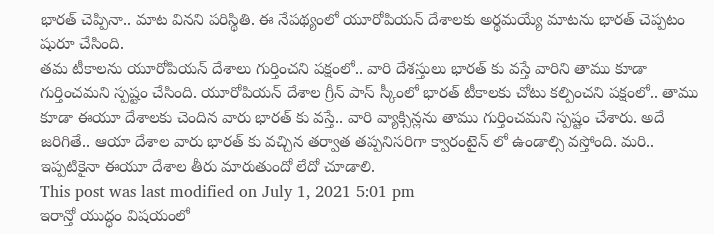భారత్ చెప్పినా.. మాట వినని పరిస్థితి. ఈ నేపథ్యంలో యూరోపియన్ దేశాలకు అర్థమయ్యే మాటను భారత్ చెప్పటం షురూ చేసింది.
తమ టీకాలను యూరోపియన్ దేశాలు గుర్తించని పక్షంలో.. వారి దేశస్తులు భారత్ కు వస్తే వారిని తాము కూడా గుర్తించమని స్పష్టం చేసింది. యూరోపియన్ దేశాల గ్రీన్ పాస్ స్కీంలో భారత్ టీకాలకు చోటు కల్పించని పక్షంలో.. తాము కూడా ఈయూ దేశాలకు చెందిన వారు భారత్ కు వస్తే.. వారి వ్యాక్సిన్లను తాము గుర్తించమని స్పష్టం చేశారు. అదే జరిగితే.. ఆయా దేశాల వారు భారత్ కు వచ్చిన తర్వాత తప్పనిసరిగా క్వారంటైన్ లో ఉండాల్సి వస్తోంది. మరి.. ఇప్పటికైనా ఈయూ దేశాల తీరు మారుతుందో లేదో చూడాలి.
This post was last modified on July 1, 2021 5:01 pm
ఇరాన్తో యుద్ధం విషయంలో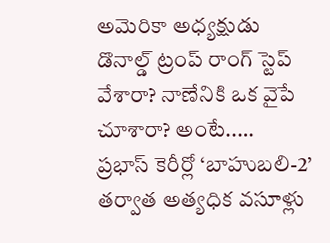అమెరికా అధ్యక్షుడు డొనాల్డ్ ట్రంప్ రాంగ్ స్టెప్ వేశారా? నాణేనికి ఒక వైపే చూశారా? అంటే..…
ప్రభాస్ కెరీర్లో ‘బాహుబలి-2’ తర్వాత అత్యధిక వసూళ్లు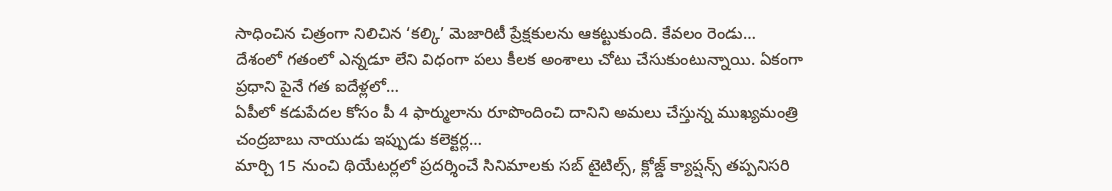సాధించిన చిత్రంగా నిలిచిన ‘కల్కి’ మెజారిటీ ప్రేక్షకులను ఆకట్టుకుంది. కేవలం రెండు…
దేశంలో గతంలో ఎన్నడూ లేని విధంగా పలు కీలక అంశాలు చోటు చేసుకుంటున్నాయి. ఏకంగా ప్రధాని పైనే గత ఐదేళ్లలో…
ఏపీలో కడుపేదల కోసం పీ 4 ఫార్ములాను రూపొందించి దానిని అమలు చేస్తున్న ముఖ్యమంత్రి చంద్రబాబు నాయుడు ఇప్పుడు కలెక్టర్ల…
మార్చి 15 నుంచి థియేటర్లలో ప్రదర్శించే సినిమాలకు సబ్ టైటిల్స్, క్లోజ్డ్ క్యాప్షన్స్ తప్పనిసరి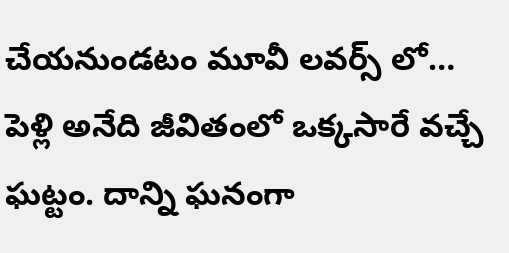చేయనుండటం మూవీ లవర్స్ లో…
పెళ్లి అనేది జీవితంలో ఒక్కసారే వచ్చే ఘట్టం. దాన్ని ఘనంగా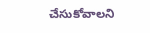చేసుకోవాలని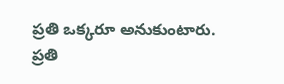ప్రతి ఒక్కరూ అనుకుంటారు. ప్రతి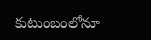కుటుంబంలోనూ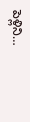పెళ్లిని…